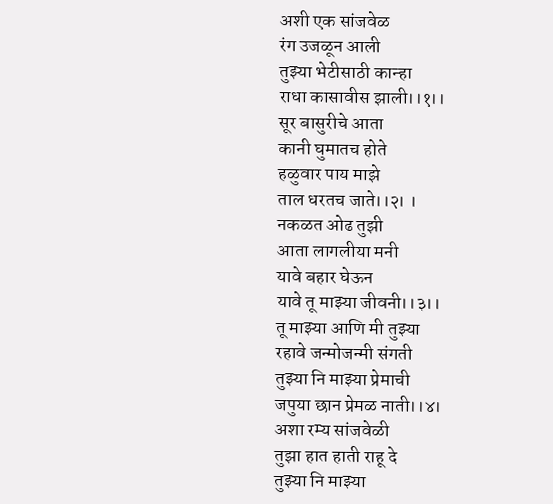अशी एक सांजवेळ
रंग उजळून आली
तुझ्या भेटीसाठी कान्हा
राधा कासावीस झाली।।१।।
सूर बासुरीचे आता
कानी घुमातच होते
हळुवार पाय माझे
ताल धरतच जाते।।२। ।
नकळत ओढ तुझी
आता लागलीया मनी
यावे बहार घेऊन
यावे तू माझ्या जीवनी।।३।।
तू माझ्या आणि मी तुझ्या
रहावे जन्मोजन्मी संगती
तुझ्या नि माझ्या प्रेमाची
जपुया छान प्रेमळ नाती।।४।
अशा रम्य सांजवेळी
तुझा हात हाती राहू दे
तुझ्या नि माझ्या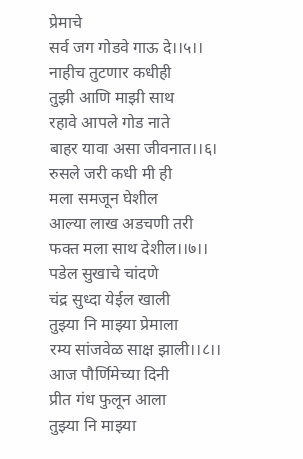प्रेमाचे
सर्व जग गोडवे गाऊ दे।।५।।
नाहीच तुटणार कधीही
तुझी आणि माझी साथ
रहावे आपले गोड नाते
बाहर यावा असा जीवनात।।६।
रुसले जरी कधी मी ही
मला समजून घेशील
आल्या लाख अडचणी तरी
फक्त मला साथ देशील।।७।।
पडेल सुखाचे चांदणे
चंद्र सुध्दा येईल खाली
तुझ्या नि माझ्या प्रेमाला
रम्य सांजवेळ साक्ष झाली।।८।।
आज पौर्णिमेच्या दिनी
प्रीत गंध फुलून आला
तुझ्या नि माझ्या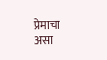प्रेमाचा
असा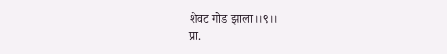शेवट गोड झाला।।९।।
प्रा.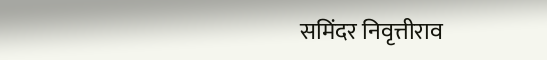समिंदर निवृत्तीराव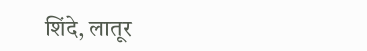शिंदे, लातूर